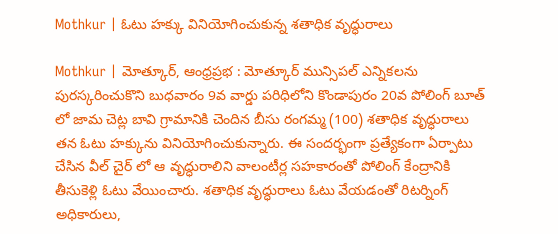Mothkur | ఓటు హక్కు వినియోగించుకున్న శతాధిక వృద్ధురాలు

Mothkur | మోత్కూర్, ఆంధ్రప్రభ : మోత్కూర్ మున్సిపల్ ఎన్నికలను పురస్కరించుకొని బుధవారం 9వ వార్డు పరిధిలోని కొండాపురం 20వ పోలింగ్ బూత్ లో జామ చెట్ల బావి గ్రామానికి చెందిన బీసు రంగమ్మ (100) శతాధిక వృద్ధురాలు తన ఓటు హక్కును వినియోగించుకున్నారు. ఈ సందర్భంగా ప్రత్యేకంగా ఏర్పాటు చేసిన వీల్ చైర్ లో ఆ వృద్ధురాలిని వాలంటీర్ల సహకారంతో పోలింగ్ కేంద్రానికి తీసుకెళ్లి ఓటు వేయించారు. శతాధిక వృద్ధురాలు ఓటు వేయడంతో రిటర్నింగ్ అధికారులు,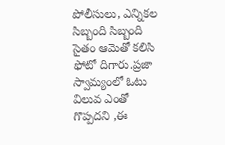పోలీసులు, ఎన్నికల సిబ్బంది సిబ్బంది సైతం ఆమెతో కలిసి ఫోటో దిగారు.ప్రజా స్వామ్యంలో ఓటు విలువ ఎంతో గొప్పదని ,ఈ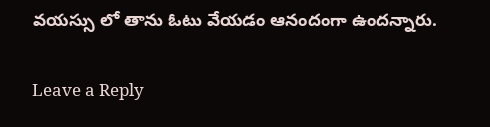వయస్సు లో తాను ఓటు వేయడం ఆనందంగా ఉందన్నారు.

Leave a Reply